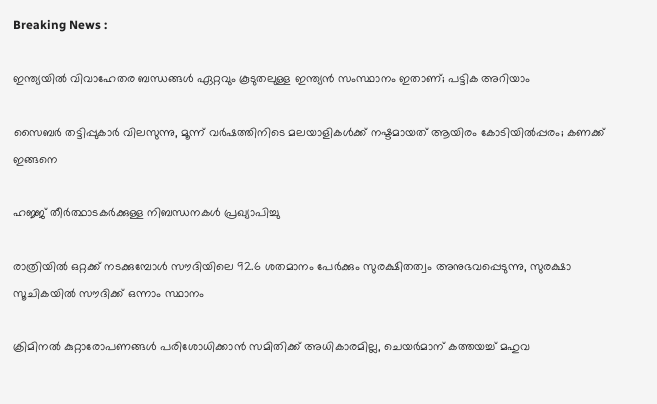Breaking News :

ഇന്ത്യയില്‍ വിവാഹേതര ബന്ധങ്ങള്‍ ഏറ്റവും കൂടുതലുള്ള ഇന്ത്യന്‍ സംസ്ഥാനം ഇതാണ്; പട്ടിക അറിയാം

സൈബര്‍ തട്ടിപ്പുകാര്‍ വിലസുന്നു, മൂന്ന് വര്‍ഷത്തിനിടെ മലയാളികള്‍ക്ക് നഷ്ടമായത് ആയിരം കോടിയില്‍പ്പരം; കണക്ക് ഇങ്ങനെ

ഹജ്ജ് തീർത്ഥാടകർക്കുള്ള നിബന്ധനകൾ പ്രഖ്യാപിച്ചു

രാത്രിയിൽ ഒറ്റക്ക് നടക്കുമ്പോൾ സൗദിയിലെ 92.6 ശതമാനം പേർക്കും സുരക്ഷിതത്വം അനുഭവപ്പെടുന്നു, സുരക്ഷാ സൂചികയിൽ സൗദിക്ക് ഒന്നാം സ്ഥാനം

ക്രിമിനല്‍ കുറ്റാരോപണങ്ങള്‍ പരിശോധിക്കാന്‍ സമിതിക്ക്‌ അധികാരമില്ല, ചെയര്‍മാന്‌ കത്തയച്ച് മഹുവ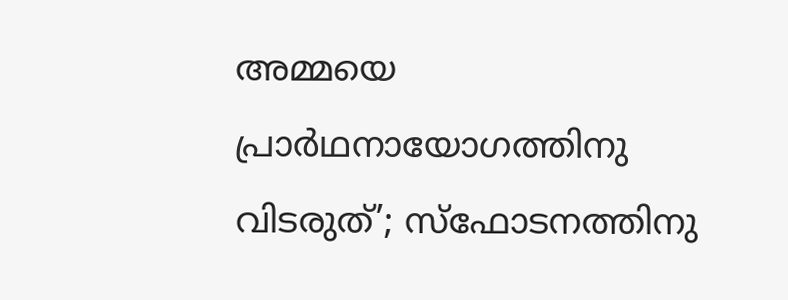അമ്മയെ പ്രാര്‍ഥനായോഗത്തിനു വിടരുത്’; സ്‌ഫോടനത്തിനു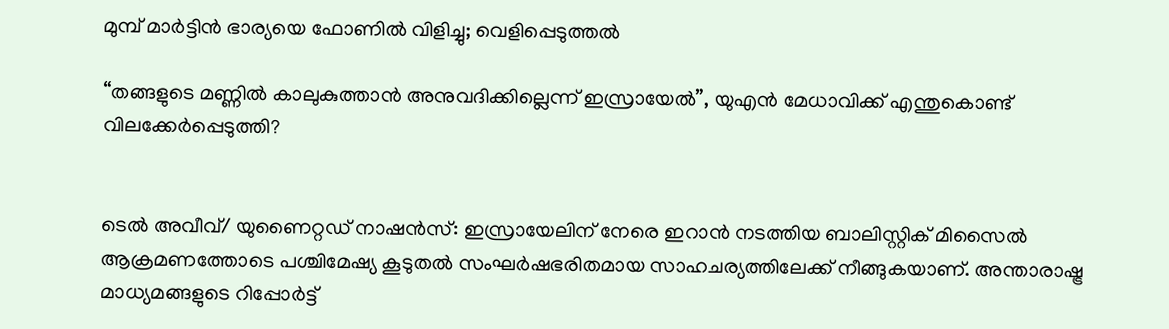മുമ്പ് മാര്‍ട്ടിന്‍ ഭാര്യയെ ഫോണില്‍ വിളിച്ചു; വെളിപ്പെടുത്തല്‍

“തങ്ങളുടെ മണ്ണില്‍ കാലുകുത്താൻ അനുവദിക്കില്ലെന്ന് ഇസ്രായേല്‍”, യുഎൻ മേധാവിക്ക് എന്തുകൊണ്ട് വിലക്കേര്‍പ്പെടുത്തി?


ടെല്‍ അവീവ്/ യുണൈറ്റഡ് നാഷൻസ്: ഇസ്രായേലിന് നേരെ ഇറാൻ നടത്തിയ ബാലിസ്റ്റിക് മിസൈല്‍ ആക്രമണത്തോടെ പശ്ചിമേഷ്യ കൂടുതല്‍ സംഘര്‍ഷഭരിതമായ സാഹചര്യത്തിലേക്ക് നീങ്ങുകയാണ്. അന്താരാഷ്ട്ര മാധ്യമങ്ങളുടെ റിപ്പോര്‍ട്ട്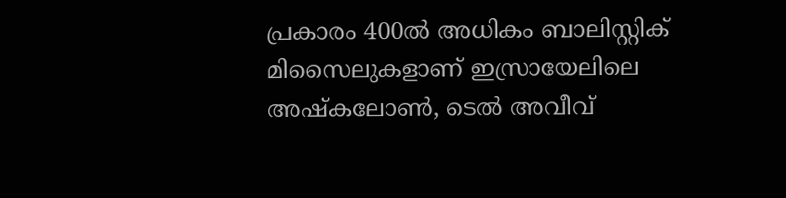പ്രകാരം 400ല്‍ അധികം ബാലിസ്റ്റിക് മിസൈലുകളാണ് ഇസ്രായേലിലെ അഷ്കലോണ്‍, ടെല്‍ അവീവ്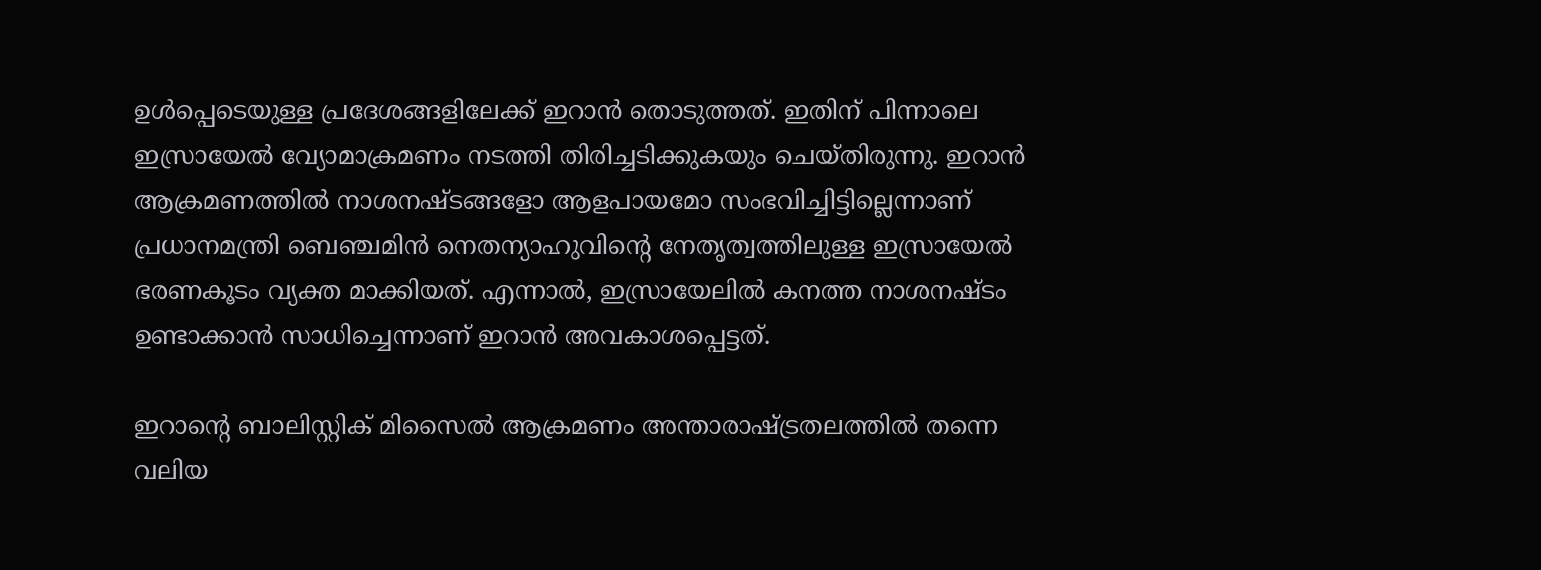ഉള്‍പ്പെടെയുള്ള പ്രദേശങ്ങളിലേക്ക് ഇറാൻ തൊടുത്തത്. ഇതിന് പിന്നാലെ ഇസ്രായേല്‍ വ്യോമാക്രമണം നടത്തി തിരിച്ചടിക്കുകയും ചെയ്തിരുന്നു. ഇറാൻ ആക്രമണത്തില്‍ നാശനഷ്‌ടങ്ങളോ ആളപായമോ സംഭവിച്ചിട്ടില്ലെന്നാണ് പ്രധാനമന്ത്രി ബെഞ്ചമിൻ നെതന്യാഹുവിന്‍റെ നേതൃത്വത്തിലുള്ള ഇസ്രായേല്‍ ഭരണകൂടം വ്യക്ത മാക്കിയത്. എന്നാല്‍, ഇസ്രായേലില്‍ കനത്ത നാശനഷ്ടം ഉണ്ടാക്കാൻ സാധിച്ചെന്നാണ് ഇറാൻ അവകാശപ്പെട്ടത്.

ഇറാന്‍റെ ബാലിസ്റ്റിക് മിസൈല്‍ ആക്രമണം അന്താരാഷ്ട്രതലത്തില്‍ തന്നെ വലിയ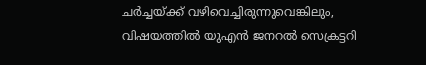ചര്‍ച്ചയ്ക്ക് വഴിവെച്ചിരുന്നുവെങ്കിലും, വിഷയത്തില്‍ യുഎൻ ജനറല്‍ സെക്രട്ടറി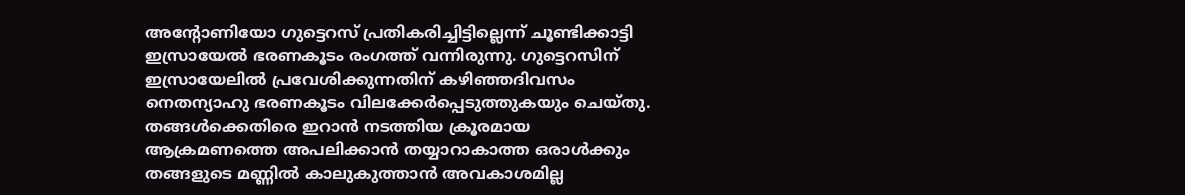അന്‍റോണിയോ ഗുട്ടെറസ് പ്രതികരിച്ചിട്ടില്ലെന്ന് ചൂണ്ടിക്കാട്ടി ഇസ്രായേല്‍ ഭരണകൂടം രംഗത്ത് വന്നിരുന്നു. ഗുട്ടെറസിന് ഇസ്രായേലില്‍ പ്രവേശിക്കുന്നതിന് കഴിഞ്ഞദിവസം നെതന്യാഹു ഭരണകൂടം വിലക്കേര്‍പ്പെടുത്തുകയും ചെയ്‌തു. തങ്ങള്‍ക്കെതിരെ ഇറാൻ നടത്തിയ ക്രൂരമായ ആക്രമണത്തെ അപലിക്കാൻ തയ്യാറാകാത്ത ഒരാള്‍ക്കും തങ്ങളുടെ മണ്ണില്‍ കാലുകുത്താൻ അവകാശമില്ല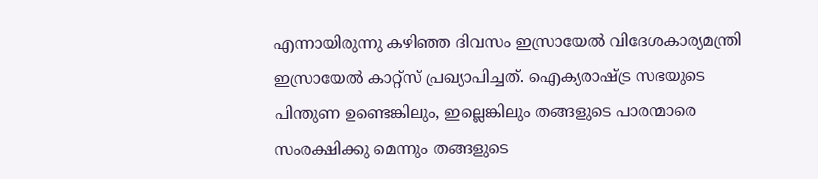എന്നായിരുന്നു കഴിഞ്ഞ ദിവസം ഇസ്രായേല്‍ വിദേശകാര്യമന്ത്രി ഇസ്രായേല്‍ കാറ്റ്സ് പ്രഖ്യാപിച്ചത്. ഐക്യരാഷ്ട്ര സഭയുടെ പിന്തുണ ഉണ്ടെങ്കിലും, ഇല്ലെങ്കിലും തങ്ങളുടെ പാരന്മാരെ സംരക്ഷിക്കു മെന്നും തങ്ങളുടെ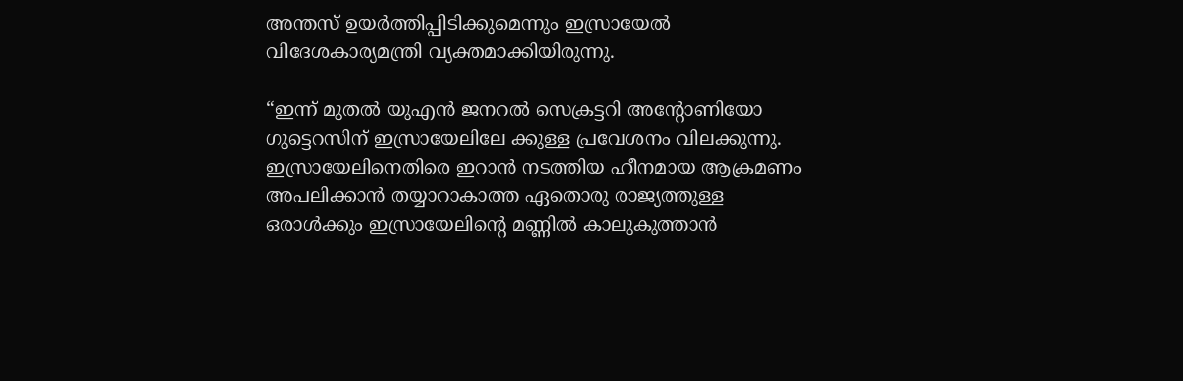അന്തസ് ഉയര്‍ത്തിപ്പിടിക്കുമെന്നും ഇസ്രായേല്‍ വിദേശകാര്യമന്ത്രി വ്യക്തമാക്കിയിരുന്നു.

“ഇന്ന് മുതല്‍ യുഎൻ ജനറല്‍ സെക്രട്ടറി അന്‍റോണിയോ ഗുട്ടെറസിന് ഇസ്രായേലിലേ ക്കുള്ള പ്രവേശനം വിലക്കുന്നു. ഇസ്രായേലിനെതിരെ ഇറാൻ നടത്തിയ ഹീനമായ ആക്രമണം അപലിക്കാൻ തയ്യാറാകാത്ത ഏതൊരു രാജ്യത്തുള്ള ഒരാള്‍ക്കും ഇസ്രായേലിന്‍റെ മണ്ണില്‍ കാലുകുത്താൻ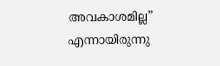അവകാശമില്ല” എന്നായിരുന്നു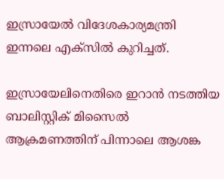ഇസ്രായേല്‍ വിദേശകാര്യമന്ത്രി ഇന്നലെ എക്സില്‍ കുറിച്ചത്.

ഇസ്രായേലിനെതിരെ ഇറാൻ നടത്തിയ ബാലിസ്റ്റിക് മിസൈല്‍ ആക്രമണത്തിന് പിന്നാലെ ആശങ്ക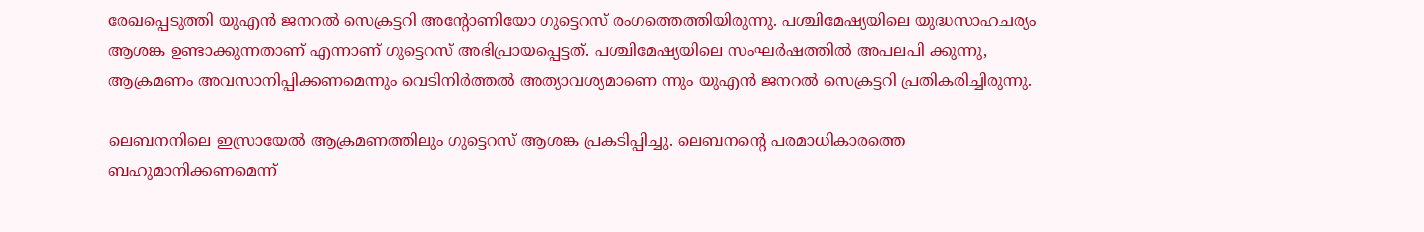രേഖപ്പെടുത്തി യുഎൻ ജനറല്‍ സെക്രട്ടറി അന്‍റോണിയോ ഗുട്ടെറസ് രംഗത്തെത്തിയിരുന്നു. പശ്ചിമേഷ്യയിലെ യുദ്ധസാഹചര്യം ആശങ്ക ഉണ്ടാക്കുന്നതാണ് എന്നാണ് ഗുട്ടെറസ് അഭിപ്രായപ്പെട്ടത്. പശ്ചിമേഷ്യയിലെ സംഘര്‍ഷത്തില്‍ അപലപി ക്കുന്നു, ആക്രമണം അവസാനിപ്പിക്കണമെന്നും വെടിനിര്‍ത്തല്‍ അത്യാവശ്യമാണെ ന്നും യുഎൻ ജനറല്‍ സെക്രട്ടറി പ്രതികരിച്ചിരുന്നു.

ലെബനനിലെ ഇസ്രായേല്‍ ആക്രമണത്തിലും ഗുട്ടെറസ് ആശങ്ക പ്രകടിപ്പിച്ചു. ലെബനന്‍റെ പരമാധികാരത്തെ ബഹുമാനിക്കണമെന്ന്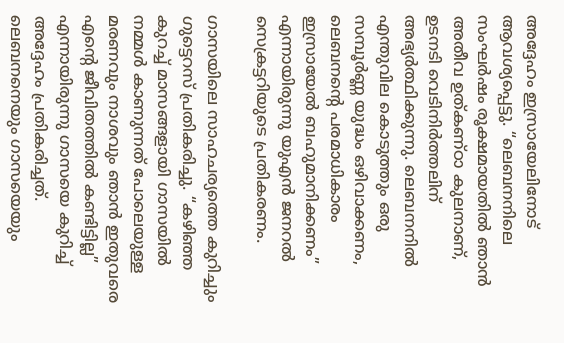അദ്ദേഹം ഇസ്രായേലിനോട് ആവശ്യപ്പെട്ടു. “ലെബനനിലെ സംഘർഷം രൂക്ഷമായതിൽ ഞാൻ അതീവ ഉത്കണ്ഠാ കുലനാണ്, ഉടനടി വെടിനിർത്തലിന് അഭ്യർത്ഥിക്കുന്നു. ലെബനനിൽ എന്തുവില കൊടുത്തും ഒരു സമ്പൂർണ്ണ യുദ്ധം ഒഴിവാക്കണം, ലെബനന്‍റെ പരമാധികാരം ഇസ്രായേല്‍ ബഹുമാനിക്കണം” എന്നായിരുന്നു യുഎൻ ജനറല്‍ സെക്രട്ടറിയുടെ പ്രതികരണം.

ഗാസയിലെ സാഹചര്യത്തെ കുറിച്ചും ഗുട്ടെറസ് പ്രതികരിച്ചു. “കഴിഞ്ഞ കുറച്ച് മാസങ്ങളായി ഗാസയിൽ നമ്മൾ കാണുന്നത് പോലെയുള്ള മരണവും നാശവും ഞാൻ ഇതുവരെ എന്‍റെ ജീവിതത്തില്‍ കണ്ടിട്ടില്ല” എന്നായിരുന്നു ഗാസയെ കുറിച്ച് അദ്ദേഹം പ്രതികരിച്ചത്. ലെബനനെയും ഗാസയെയും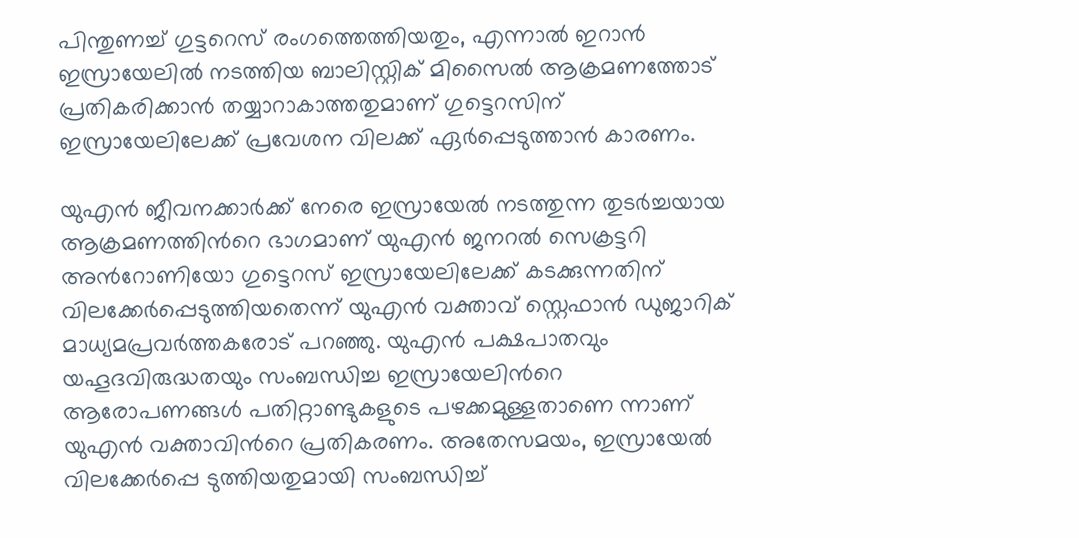പിന്തുണച്ച് ഗുട്ടറെസ് രംഗത്തെത്തിയതും, എന്നാല്‍ ഇറാൻ ഇസ്രായേലില്‍ നടത്തിയ ബാലിസ്റ്റിക് മിസൈല്‍ ആക്രമണത്തോട് പ്രതികരിക്കാൻ തയ്യാറാകാത്തതുമാണ് ഗുട്ടെറസിന് ഇസ്രായേലിലേക്ക് പ്രവേശന വിലക്ക് ഏര്‍പ്പെടുത്താൻ കാരണം.

യുഎൻ ജീവനക്കാര്‍ക്ക് നേരെ ഇസ്രായേല്‍ നടത്തുന്ന തുടര്‍ച്ചയായ ആക്രമണത്തിന്‍റെ ഭാഗമാണ് യുഎൻ ജനറല്‍ സെക്രട്ടറി അന്‍റോണിയോ ഗുട്ടെറസ് ഇസ്രായേലിലേക്ക് കടക്കുന്നതിന് വിലക്കേര്‍പ്പെടുത്തിയതെന്ന് യുഎൻ വക്താവ് സ്റ്റെഫാൻ ഡുജാറിക് മാധ്യമപ്രവർത്തകരോട് പറഞ്ഞു. യുഎൻ പക്ഷപാതവും യഹൂദവിരുദ്ധതയും സംബന്ധിച്ച ഇസ്രായേലിന്‍റെ ആരോപണങ്ങൾ പതിറ്റാണ്ടുകളുടെ പഴക്കമുള്ളതാണെ ന്നാണ് യുഎൻ വക്താവിന്‍റെ പ്രതികരണം. അതേസമയം, ഇസ്രായേല്‍ വിലക്കേര്‍പ്പെ ടുത്തിയതുമായി സംബന്ധിച്ച്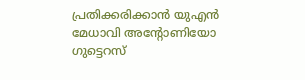പ്രതിക്കരിക്കാൻ യുഎൻ മേധാവി അന്‍റോണിയോ ഗുട്ടെറസ്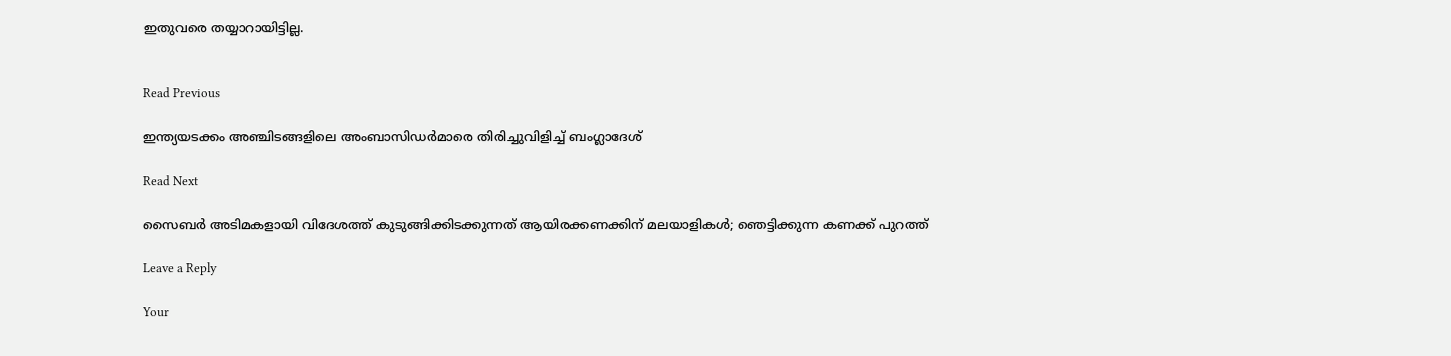ഇതുവരെ തയ്യാറായിട്ടില്ല.


Read Previous

ഇന്ത്യയടക്കം അഞ്ചിടങ്ങളിലെ അംബാസിഡർമാരെ തിരിച്ചുവിളിച്ച് ബംഗ്ലാദേശ്

Read Next

സൈബര്‍ അടിമകളായി വിദേശത്ത് കുടുങ്ങിക്കിടക്കുന്നത് ആയിരക്കണക്കിന് മലയാളികൾ; ഞെട്ടിക്കുന്ന കണക്ക് പുറത്ത്

Leave a Reply

Your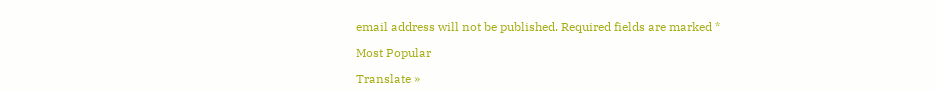email address will not be published. Required fields are marked *

Most Popular

Translate »